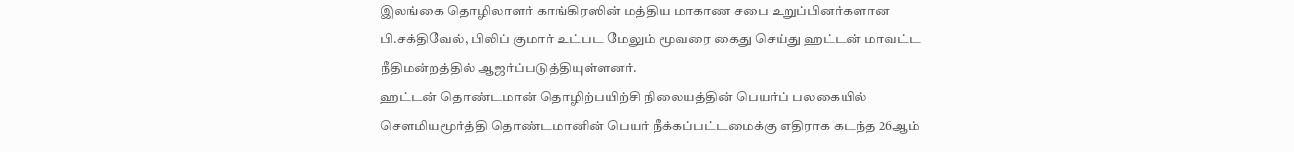இலங்கை தொழிலாளர் காங்கிரஸின் மத்திய மாகாண சபை உறுப்பினர்களான பி.சக்திவேல், பிலிப் குமார் உட்பட மேலும் மூவரை கைது செய்து ஹட்டன் மாவட்ட நீதிமன்றத்தில் ஆஜர்ப்படுத்தியுள்ளனர்.
ஹட்டன் தொண்டமான் தொழிற்பயிற்சி நிலையத்தின் பெயர்ப் பலகையில் சௌமியமூர்த்தி தொண்டமானின் பெயர் நீக்கப்பட்டமைக்கு எதிராக கடந்த 26ஆம்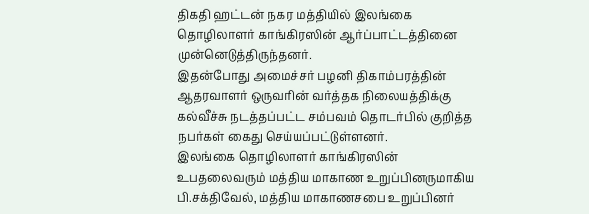திகதி ஹட்டன் நகர மத்தியில் இலங்கை தொழிலாளர் காங்கிரஸின் ஆர்ப்பாட்டத்தினை முன்னெடுத்திருந்தனர்.
இதன்போது அமைச்சர் பழனி திகாம்பரத்தின் ஆதரவாளர் ஒருவரின் வர்த்தக நிலையத்திக்கு கல்வீச்சு நடத்தப்பட்ட சம்பவம் தொடர்பில் குறித்த நபர்கள் கைது செய்யப்பட்டுள்ளனர்.
இலங்கை தொழிலாளர் காங்கிரஸின் உபதலைவரும் மத்திய மாகாண உறுப்பினருமாகிய பி.சக்திவேல், மத்திய மாகாணசபை உறுப்பினர்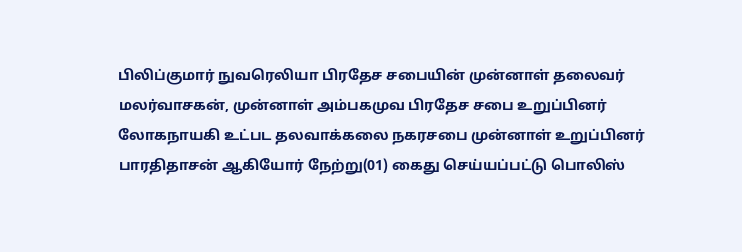பிலிப்குமார் நுவரெலியா பிரதேச சபையின் முன்னாள் தலைவர் மலர்வாசகன், முன்னாள் அம்பகமுவ பிரதேச சபை உறுப்பினர் லோகநாயகி உட்பட தலவாக்கலை நகரசபை முன்னாள் உறுப்பினர் பாரதிதாசன் ஆகியோர் நேற்று(01) கைது செய்யப்பட்டு பொலிஸ்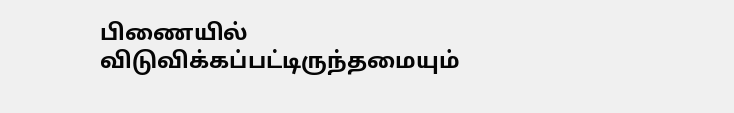பிணையில் விடுவிக்கப்பட்டிருந்தமையும்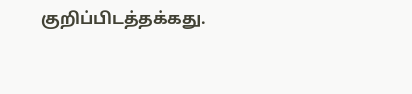குறிப்பிடத்தக்கது.